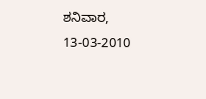ಶನಿವಾರ, 13-03-2010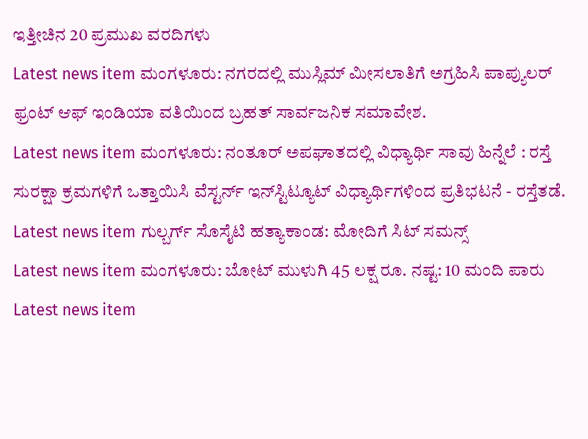ಇತ್ತೀಚಿನ 20 ಪ್ರಮುಖ ವರದಿಗಳು
Latest news item ಮಂಗಳೂರು: ನಗರದಲ್ಲಿ ಮುಸ್ಲಿಮ್ ಮೀಸಲಾತಿಗೆ ಅಗ್ರಹಿಸಿ ಪಾಪ್ಯುಲರ್ ಫ್ರಂಟ್ ಆಫ್ ಇಂಡಿಯಾ ವತಿಯಿಂದ ಬ್ರಹತ್ ಸಾರ್ವಜನಿಕ ಸಮಾವೇಶ.
Latest news item ಮಂಗಳೂರು: ನಂತೂರ್ ಅಪಘಾತದಲ್ಲಿ ವಿಧ್ಯಾರ್ಥಿ ಸಾವು ಹಿನ್ನೆಲೆ : ರಸ್ತೆ ಸುರಕ್ಷಾ ಕ್ರಮಗಳಿಗೆ ಒತ್ತಾಯಿಸಿ ವೆಸ್ಟರ್ನ್ ಇನ್‌ಸ್ಟಿಟ್ಯೂಟ್ ವಿಧ್ಯಾರ್ಥಿಗಳಿಂದ ಪ್ರತಿಭಟನೆ - ರಸ್ತೆತಡೆ.
Latest news item ಗುಲ್ಬರ್ಗ್ ಸೊಸೈಟಿ ಹತ್ಯಾಕಾಂಡ: ಮೋದಿಗೆ ಸಿಟ್ ಸಮನ್ಸ್
Latest news item ಮಂಗಳೂರು: ಬೋಟ್ ಮುಳುಗಿ 45 ಲಕ್ಷ ರೂ. ನಷ್ಟ: 10 ಮಂದಿ ಪಾರು
Latest news item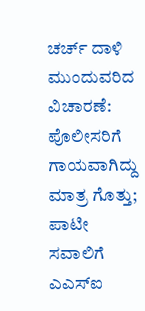ಚರ್ಚ್ ದಾಳಿ ಮುಂದುವರಿದ ವಿಚಾರಣೆ: ಪೊಲೀಸರಿಗೆ ಗಾಯವಾಗಿದ್ದು ಮಾತ್ರ ಗೊತ್ತು; ಪಾಟೀ ಸವಾಲಿಗೆ ಎ‌ಎಸ್‌ಐ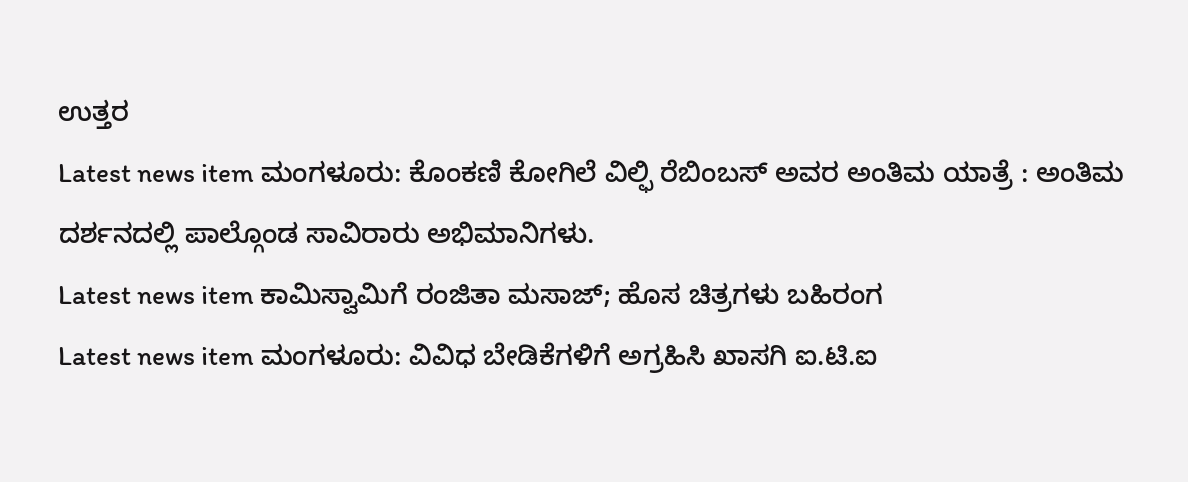ಉತ್ತರ
Latest news item ಮಂಗಳೂರು: ಕೊಂಕಣಿ ಕೋಗಿಲೆ ವಿಲ್ಫಿ ರೆಬಿಂಬಸ್ ಅವರ ಅಂತಿಮ ಯಾತ್ರೆ : ಅಂತಿಮ ದರ್ಶನದಲ್ಲಿ ಪಾಲ್ಗೊಂಡ ಸಾವಿರಾರು ಅಭಿಮಾನಿಗಳು.
Latest news item ಕಾಮಿಸ್ವಾಮಿಗೆ ರಂಜಿತಾ ಮಸಾಜ್; ಹೊಸ ಚಿತ್ರಗಳು ಬಹಿರಂಗ
Latest news item ಮಂಗಳೂರು: ವಿವಿಧ ಬೇಡಿಕೆಗಳಿಗೆ ಅಗ್ರಹಿಸಿ ಖಾಸಗಿ ಐ.ಟಿ.ಐ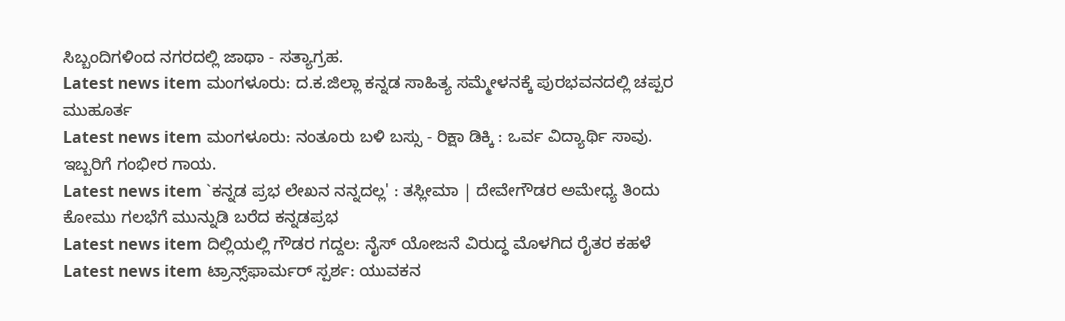ಸಿಬ್ಬಂದಿಗಳಿಂದ ನಗರದಲ್ಲಿ ಜಾಥಾ - ಸತ್ಯಾಗ್ರಹ.
Latest news item ಮಂಗಳೂರು: ದ.ಕ.ಜಿಲ್ಲಾ ಕನ್ನಡ ಸಾಹಿತ್ಯ ಸಮ್ಮೇಳನಕ್ಕೆ ಪುರಭವನದಲ್ಲಿ ಚಪ್ಪರ ಮುಹೂರ್ತ
Latest news item ಮಂಗಳೂರು: ನಂತೂರು ಬಳಿ ಬಸ್ಸು - ರಿಕ್ಷಾ ಡಿಕ್ಕಿ : ಒರ್ವ ವಿದ್ಯಾರ್ಥಿ ಸಾವು. ಇಬ್ಬರಿಗೆ ಗಂಭೀರ ಗಾಯ.
Latest news item `ಕನ್ನಡ ಪ್ರಭ ಲೇಖನ ನನ್ನದಲ್ಲ' : ತಸ್ಲೀಮಾ | ದೇವೇಗೌಡರ ಅಮೇಧ್ಯ ತಿಂದು ಕೋಮು ಗಲಭೆಗೆ ಮುನ್ನುಡಿ ಬರೆದ ಕನ್ನಡಪ್ರಭ
Latest news item ದಿಲ್ಲಿಯಲ್ಲಿ ಗೌಡರ ಗದ್ದಲ: ನೈಸ್ ಯೋಜನೆ ವಿರುದ್ಧ ಮೊಳಗಿದ ರೈತರ ಕಹಳೆ
Latest news item ಟ್ರಾನ್ಸ್‌ಫಾರ್ಮರ್ ಸ್ಪರ್ಶ: ಯುವಕನ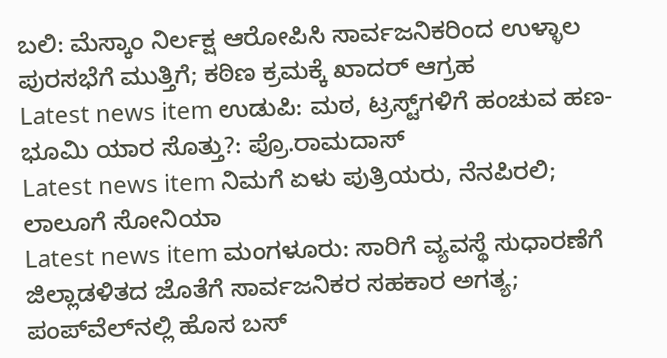ಬಲಿ: ಮೆಸ್ಕಾಂ ನಿರ್ಲಕ್ಷ ಆರೋಪಿಸಿ ಸಾರ್ವಜನಿಕರಿಂದ ಉಳ್ಳಾಲ ಪುರಸಭೆಗೆ ಮುತ್ತಿಗೆ; ಕಠಿಣ ಕ್ರಮಕ್ಕೆ ಖಾದರ್ ಆಗ್ರಹ
Latest news item ಉಡುಪಿ: ಮಠ, ಟ್ರಸ್ಟ್‌ಗಳಿಗೆ ಹಂಚುವ ಹಣ-ಭೂಮಿ ಯಾರ ಸೊತ್ತು?: ಪ್ರೊ.ರಾಮದಾಸ್
Latest news item ನಿಮಗೆ ಏಳು ಪುತ್ರಿಯರು, ನೆನಪಿರಲಿ; ಲಾಲೂಗೆ ಸೋನಿಯಾ
Latest news item ಮಂಗಳೂರು: ಸಾರಿಗೆ ವ್ಯವಸ್ಥೆ ಸುಧಾರಣೆಗೆ ಜಿಲ್ಲಾಡಳಿತದ ಜೊತೆಗೆ ಸಾರ್ವಜನಿಕರ ಸಹಕಾರ ಅಗತ್ಯ; ಪಂಪ್‌ವೆಲ್‌ನಲ್ಲಿ ಹೊಸ ಬಸ್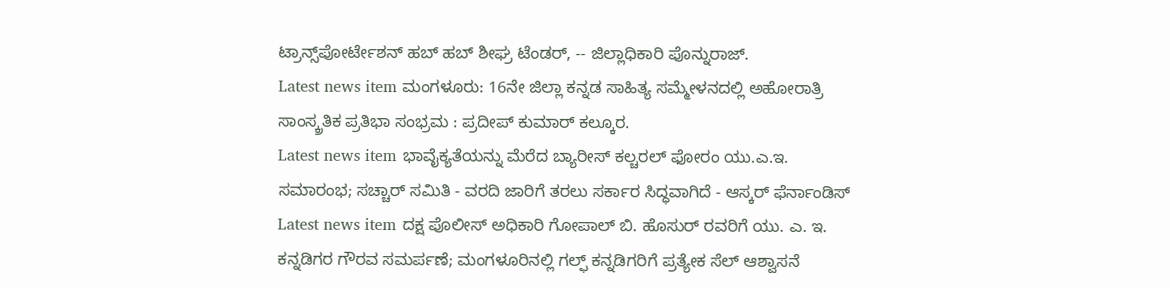ಟ್ರಾನ್ಸ್‌ಪೋರ್ಟೇಶನ್ ಹಬ್ ಹಬ್ ಶೀಘ್ರ ಟೆಂಡರ್, -- ಜಿಲ್ಲಾಧಿಕಾರಿ ಪೊನ್ನುರಾಜ್.
Latest news item ಮಂಗಳೂರು: 16ನೇ ಜಿಲ್ಲಾ ಕನ್ನಡ ಸಾಹಿತ್ಯ ಸಮ್ಮೇಳನದಲ್ಲಿ ಅಹೋರಾತ್ರಿ ಸಾಂಸ್ಕ್ರತಿಕ ಪ್ರತಿಭಾ ಸಂಭ್ರಮ : ಪ್ರದೀಪ್ ಕುಮಾರ್ ಕಲ್ಕೂರ.
Latest news item ಭಾವೈಕ್ಯತೆಯನ್ನು ಮೆರೆದ ಬ್ಯಾರೀಸ್ ಕಲ್ಚರಲ್ ಫೋರಂ ಯು.ಎ.ಇ. ಸಮಾರಂಭ; ಸಚ್ಚಾರ್ ಸಮಿತಿ - ವರದಿ ಜಾರಿಗೆ ತರಲು ಸರ್ಕಾರ ಸಿದ್ಧವಾಗಿದೆ - ಆಸ್ಕರ್ ಫೆರ್ನಾಂಡಿಸ್
Latest news item ದಕ್ಷ ಪೊಲೀಸ್ ಅಧಿಕಾರಿ ಗೋಪಾಲ್ ಬಿ. ಹೊಸುರ್ ರವರಿಗೆ ಯು. ಎ. ಇ. ಕನ್ನಡಿಗರ ಗೌರವ ಸಮರ್ಪಣೆ; ಮಂಗಳೂರಿನಲ್ಲಿ ಗಲ್ಫ್ ಕನ್ನಡಿಗರಿಗೆ ಪ್ರತ್ಯೇಕ ಸೆಲ್ ಆಶ್ವಾಸನೆ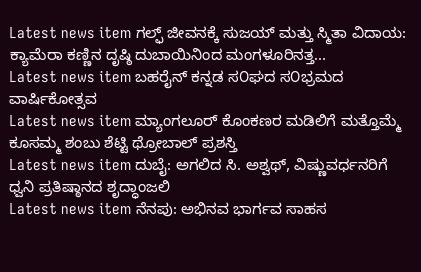Latest news item ಗಲ್ಫ್ ಜೀವನಕ್ಕೆ ಸುಜಯ್ ಮತ್ತು ಸ್ಮಿತಾ ವಿದಾಯ: ಕ್ಯಾಮೆರಾ ಕಣ್ಣಿನ ದೃಷ್ಠಿ ದುಬಾಯಿನಿಂದ ಮಂಗಳೂರಿನತ್ತ...
Latest news item ಬಹರೈನ್ ಕನ್ನಡ ಸ೦ಘದ ಸ೦ಭ್ರಮದ ವಾರ್ಷಿಕೋತ್ಸವ
Latest news item ಮ್ಯಾಂಗಲೂರ್ ಕೊಂಕಣರ ಮಡಿಲಿಗೆ ಮತ್ತೊಮ್ಮೆ ಕೂಸಮ್ಮ ಶಂಬು ಶೆಟ್ಟಿ ಥ್ರೋಬಾಲ್ ಪ್ರಶಸ್ತಿ
Latest news item ದುಬೈ: ಅಗಲಿದ ಸಿ. ಅಶ್ವಥ್, ವಿಷ್ಣುವರ್ಧನರಿಗೆ ಧ್ವನಿ ಪ್ರತಿಷ್ಠಾನದ ಶೃದ್ಧಾಂಜಲಿ
Latest news item ನೆನಪು: ಅಭಿನವ ಭಾರ್ಗವ ಸಾಹಸ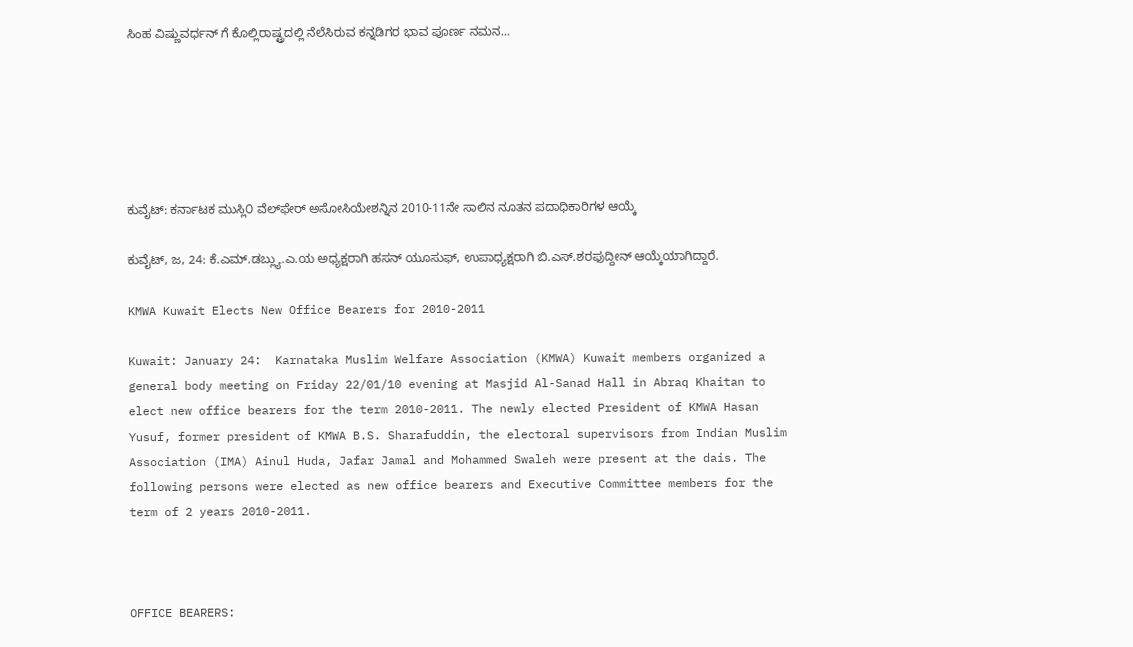ಸಿಂಹ ವಿಷ್ಣುವರ್ಧನ್ ಗೆ ಕೊಲ್ಲಿರಾಷ್ಟ್ರದಲ್ಲಿ ನೆಲೆಸಿರುವ ಕನ್ನಡಿಗರ ಭಾವ ಪೂರ್ಣ ನಮನ...






ಕುವೈಟ್: ಕರ್ನಾಟಕ ಮುಸ್ಲಿ೦ ವೆಲ್‌ಫೇರ್ ಅಸೋಸಿಯೇಶನ್ನಿನ 2010-11ನೇ ಸಾಲಿನ ನೂತನ ಪದಾಧಿಕಾರಿಗಳ ಆಯ್ಕೆ

ಕುವೈಟ್, ಜ, 24: ಕೆ.ಎಮ್.ಡಬ್ಲ್ಯು.ಎ.ಯ ಅಧ್ಯಕ್ಷರಾಗಿ ಹಸನ್ ಯೂಸುಫ್, ಉಪಾಧ್ಯಕ್ಷರಾಗಿ ಬಿ.ಎಸ್.ಶರಫುದ್ದೀನ್ ಆಯ್ಕೆಯಾಗಿದ್ದಾರೆ.

KMWA Kuwait Elects New Office Bearers for 2010-2011

Kuwait: January 24:  Karnataka Muslim Welfare Association (KMWA) Kuwait members organized a general body meeting on Friday 22/01/10 evening at Masjid Al-Sanad Hall in Abraq Khaitan to elect new office bearers for the term 2010-2011. The newly elected President of KMWA Hasan Yusuf, former president of KMWA B.S. Sharafuddin, the electoral supervisors from Indian Muslim Association (IMA) Ainul Huda, Jafar Jamal and Mohammed Swaleh were present at the dais. The following persons were elected as new office bearers and Executive Committee members for the term of 2 years 2010-2011.



OFFICE BEARERS: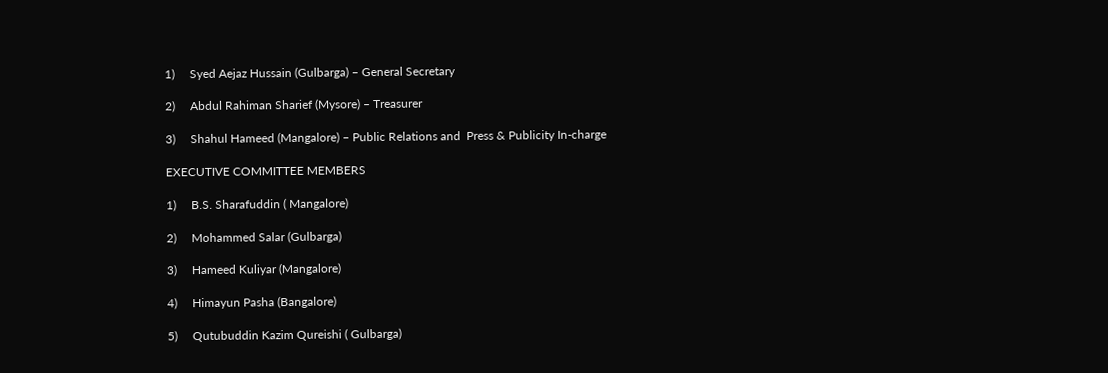1)     Syed Aejaz Hussain (Gulbarga) – General Secretary

2)     Abdul Rahiman Sharief (Mysore) – Treasurer

3)     Shahul Hameed (Mangalore) – Public Relations and  Press & Publicity In-charge

EXECUTIVE COMMITTEE MEMBERS

1)     B.S. Sharafuddin ( Mangalore)

2)     Mohammed Salar (Gulbarga)

3)     Hameed Kuliyar (Mangalore)

4)     Himayun Pasha (Bangalore)

5)     Qutubuddin Kazim Qureishi ( Gulbarga)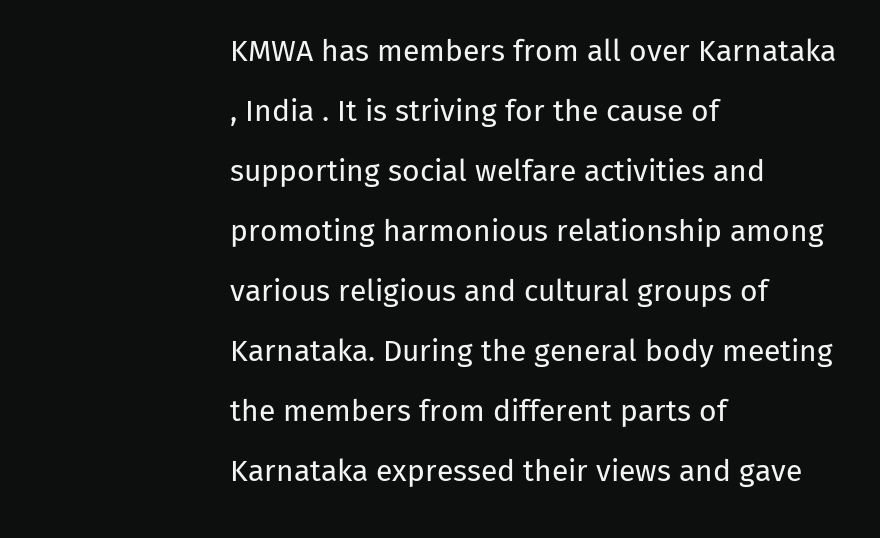KMWA has members from all over Karnataka , India . It is striving for the cause of supporting social welfare activities and promoting harmonious relationship among various religious and cultural groups of Karnataka. During the general body meeting the members from different parts of Karnataka expressed their views and gave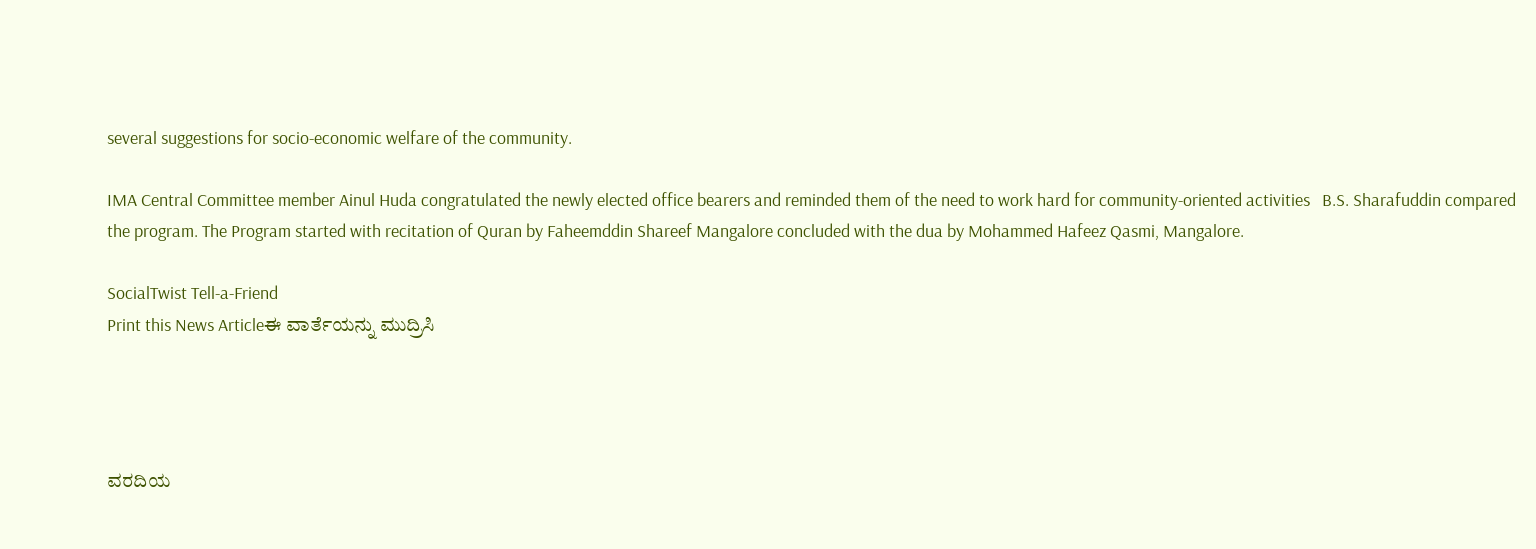several suggestions for socio-economic welfare of the community.

IMA Central Committee member Ainul Huda congratulated the newly elected office bearers and reminded them of the need to work hard for community-oriented activities   B.S. Sharafuddin compared the program. The Program started with recitation of Quran by Faheemddin Shareef Mangalore concluded with the dua by Mohammed Hafeez Qasmi, Mangalore.

SocialTwist Tell-a-Friend
Print this News Articleಈ ವಾರ್ತೆಯನ್ನು ಮುದ್ರಿಸಿ




ವರದಿಯ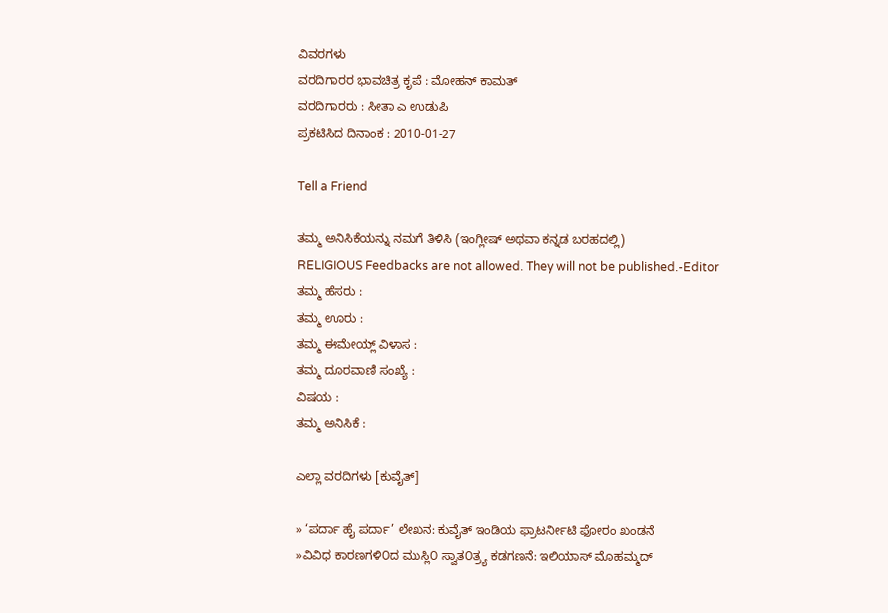ವಿವರಗಳು
ವರದಿಗಾರರ ಭಾವಚಿತ್ರ ಕೃಪೆ : ಮೋಹನ್ ಕಾಮತ್
ವರದಿಗಾರರು : ಸೀತಾ ಎ ಉಡುಪಿ
ಪ್ರಕಟಿಸಿದ ದಿನಾಂಕ : 2010-01-27

Tell a Friend

ತಮ್ಮ ಅನಿಸಿಕೆಯನ್ನು ನಮಗೆ ತಿಳಿಸಿ (ಇಂಗ್ಲೀಷ್ ಅಥವಾ ಕನ್ನಡ ಬರಹದಲ್ಲಿ)
RELIGIOUS Feedbacks are not allowed. They will not be published.-Editor
ತಮ್ಮ ಹೆಸರು :
ತಮ್ಮ ಊರು :
ತಮ್ಮ ಈಮೇಯ್ಲ್ ವಿಳಾಸ :
ತಮ್ಮ ದೂರವಾಣಿ ಸಂಖ್ಯೆ :
ವಿಷಯ :
ತಮ್ಮ ಅನಿಸಿಕೆ :

ಎಲ್ಲಾ ವರದಿಗಳು [ಕುವೈತ್]

» ‘ಪರ್ದಾ ಹೈ ಪರ್ದಾ’ ಲೇಖನ: ಕುವೈತ್ ಇಂಡಿಯ ಫ್ರಾಟರ್ನೀಟಿ ಫೋರಂ ಖಂಡನೆ
»ವಿವಿಧ ಕಾರಣಗಳಿ೦ದ ಮುಸ್ಲಿ೦ ಸ್ವಾತ೦ತ್ರ್ಯ ಕಡಗಣನೆ: ಇಲಿಯಾಸ್ ಮೊಹಮ್ಮದ್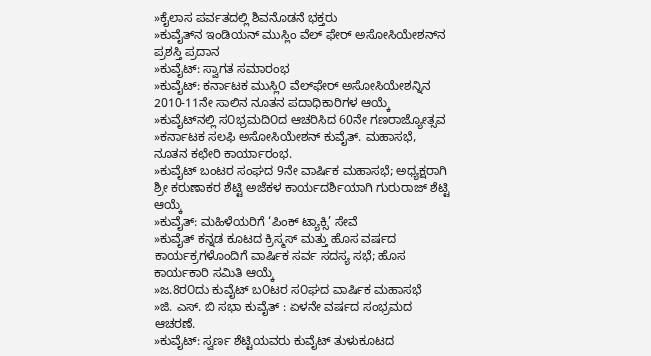»ಕೈಲಾಸ ಪರ್ವತದಲ್ಲಿ ಶಿವನೊಡನೆ ಭಕ್ತರು
»ಕುವೈತ್‌ನ ಇಂಡಿಯನ್ ಮುಸ್ಲಿಂ ವೆಲ್ ಫೇರ್ ಅಸೋಸಿಯೇಶನ್‌ನ ಪ್ರಶಸ್ತಿ ಪ್ರದಾನ
»ಕುವೈಟ್: ಸ್ವಾಗತ ಸಮಾರಂಭ
»ಕುವೈಟ್: ಕರ್ನಾಟಕ ಮುಸ್ಲಿ೦ ವೆಲ್‌ಫೇರ್ ಅಸೋಸಿಯೇಶನ್ನಿನ 2010-11ನೇ ಸಾಲಿನ ನೂತನ ಪದಾಧಿಕಾರಿಗಳ ಆಯ್ಕೆ
»ಕುವೈಟ್‌ನಲ್ಲಿ ಸ೦ಭ್ರಮದಿ೦ದ ಆಚರಿಸಿದ 60ನೇ ಗಣರಾಜ್ಯೋತ್ಸವ
»ಕರ್ನಾಟಕ ಸಲಫಿ ಅಸೋಸಿಯೇಶನ್ ಕುವೈತ್. ಮಹಾಸಭೆ, ನೂತನ ಕಛೇರಿ ಕಾರ್ಯಾರಂಭ.
»ಕುವೈಟ್ ಬಂಟರ ಸಂಘದ 9ನೇ ವಾರ್ಷಿಕ ಮಹಾಸಭೆ; ಅಧ್ಯಕ್ಷರಾಗಿ ಶ್ರೀ ಕರುಣಾಕರ ಶೆಟ್ಟಿ ಅಜೆಕಳ ಕಾರ್ಯದರ್ಶಿಯಾಗಿ ಗುರುರಾಜ್ ಶೆಟ್ಟಿ ಆಯ್ಕೆ
»ಕುವೈತ್: ಮಹಿಳೆಯರಿಗೆ ‘ಪಿಂಕ್ ಟ್ಯಾಕ್ಸಿ’ ಸೇವೆ
»ಕುವೈತ್ ಕನ್ನಡ ಕೂಟದ ಕ್ರಿಸ್ಮಸ್ ಮತ್ತು ಹೊಸ ವರ್ಷದ ಕಾರ್ಯಕ್ರಗಳೊಂದಿಗೆ ವಾರ್ಷಿಕ ಸರ್ವ ಸದಸ್ಯ ಸಭೆ; ಹೊಸ ಕಾರ್ಯಕಾರಿ ಸಮಿತಿ ಆಯ್ಕೆ
»ಜ.8ರ೦ದು ಕುವೈಟ್ ಬ೦ಟರ ಸ೦ಘದ ವಾರ್ಷಿಕ ಮಹಾಸಭೆ
»ಜಿ. ಎಸ್. ಬಿ ಸಭಾ ಕುವೈತ್ : ಏಳನೇ ವರ್ಷದ ಸಂಭ್ರಮದ ಆಚರಣೆ.
»ಕುವೈಟ್: ಸ್ವರ್ಣ ಶೆಟ್ಟಿಯವರು ಕುವೈಟ್ ತುಳುಕೂಟದ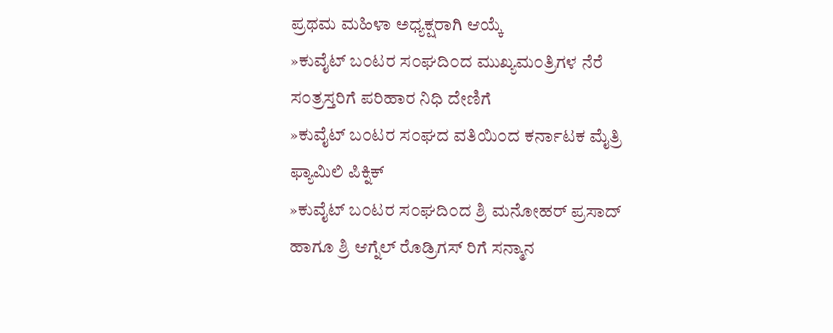ಪ್ರಥಮ ಮಹಿಳಾ ಅಧ್ಯಕ್ಷರಾಗಿ ಆಯ್ಕೆ
»ಕುವೈಟ್ ಬ೦ಟರ ಸ೦ಘದಿ೦ದ ಮುಖ್ಯಮ೦ತ್ರಿಗಳ ನೆರೆ ಸ೦ತ್ರಸ್ತರಿಗೆ ಪರಿಹಾರ ನಿಧಿ ದೇಣಿಗೆ
»ಕುವೈಟ್ ಬ೦ಟರ ಸ೦ಘದ ವತಿಯಿ೦ದ ಕರ್ನಾಟಕ ಮೈತ್ರಿ ಫ್ಯಾಮಿಲಿ ಪಿಕ್ನಿಕ್
»ಕುವೈಟ್ ಬ೦ಟರ ಸ೦ಘದಿ೦ದ ಶ್ರಿ ಮನೋಹರ್ ಪ್ರಸಾದ್ ಹಾಗೂ ಶ್ರಿ ಆಗ್ನೆಲ್ ರೊಡ್ರಿಗಸ್ ರಿಗೆ ಸನ್ಮಾನ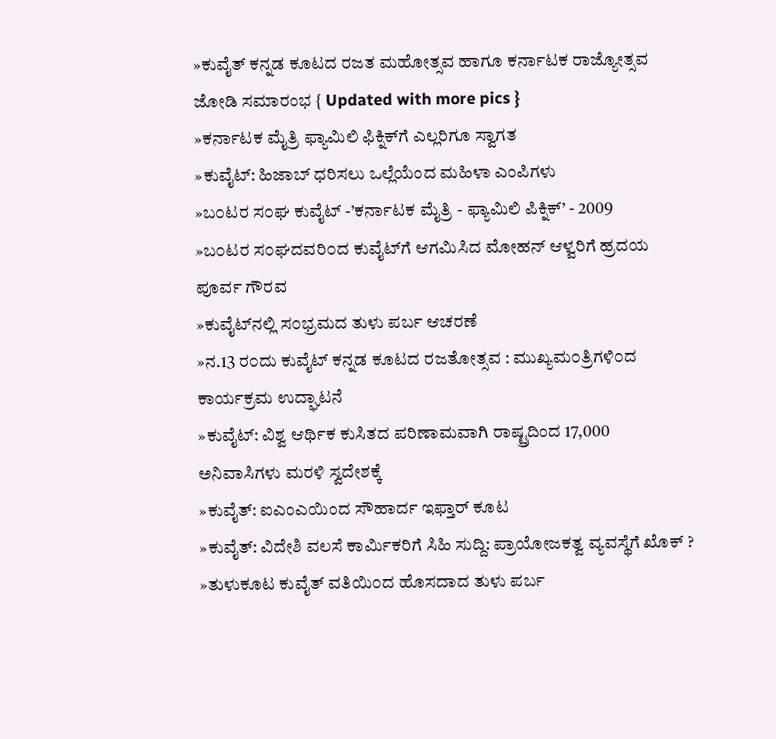»ಕುವೈತ್ ಕನ್ನಡ ಕೂಟದ ರಜತ ಮಹೋತ್ಸವ ಹಾಗೂ ಕರ್ನಾಟಕ ರಾಜ್ಯೋತ್ಸವ ಜೋಡಿ ಸಮಾರಂಭ { Updated with more pics }
»ಕರ್ನಾಟಕ ಮೈತ್ರಿ ಫ್ಯಾಮಿಲಿ ಫಿಕ್ನಿಕ್‌ಗೆ ಎಲ್ಲರಿಗೂ ಸ್ವಾಗತ
»ಕುವೈಟ್: ಹಿಜಾಬ್‌ ಧರಿಸಲು ಒಲ್ಲೆಯೆಂದ ಮಹಿಳಾ ಎಂಪಿಗಳು
»ಬ೦ಟರ ಸ೦ಘ ಕುವೈಟ್ -’ಕರ್ನಾಟಕ ಮೈತ್ರಿ - ಫ್ಯಾಮಿಲಿ ಪಿಕ್ನಿಕ್’ - 2009
»ಬ೦ಟರ ಸ೦ಘದವರಿ೦ದ ಕುವೈಟ್‌ಗೆ ಆಗಮಿಸಿದ ಮೋಹನ್ ಆಳ್ವರಿಗೆ ಹ್ರದಯ ಪೂರ್ವ ಗೌರವ
»ಕುವೈಟ್‌ನಲ್ಲಿ ಸ೦ಭ್ರಮದ ತುಳು ಪರ್ಬ ಆಚರಣೆ
»ನ.13 ರ೦ದು ಕುವೈಟ್ ಕನ್ನಡ ಕೂಟದ ರಜತೋತ್ಸವ : ಮುಖ್ಯಮ೦ತ್ರಿಗಳಿ೦ದ ಕಾರ್ಯಕ್ರಮ ಉದ್ಘಾಟನೆ
»ಕುವೈಟ್: ವಿಶ್ವ ಆರ್ಥಿಕ ಕುಸಿತದ ಪರಿಣಾಮವಾಗಿ ರಾಷ್ಟ್ರದಿಂದ 17,000 ಅನಿವಾಸಿಗಳು ಮರಳಿ ಸ್ವದೇಶಕ್ಕೆ
»ಕುವೈತ್: ಐ‌ಎಂಎಯಿಂದ ಸೌಹಾರ್ದ ಇಫ್ತಾರ್ ಕೂಟ
»ಕುವೈತ್: ವಿದೇಶಿ ವಲಸೆ ಕಾರ್ಮಿಕರಿಗೆ ಸಿಹಿ ಸುದ್ದಿ: ಪ್ರಾಯೋಜಕತ್ವ ವ್ಯವಸ್ಥೆಗೆ ಖೊಕ್ ?
»ತುಳುಕೂಟ ಕುವೈತ್ ವತಿಯಿ೦ದ ಹೊಸದಾದ ತುಳು ಪರ್ಬ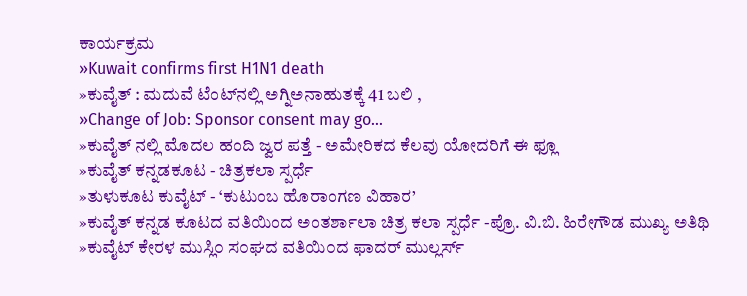ಕಾರ್ಯಕ್ರಮ
»Kuwait confirms first H1N1 death
»ಕುವೈತ್ : ಮದುವೆ ಟೆಂಟ್‌ನಲ್ಲಿ ಅಗ್ನಿಅನಾಹುತಕ್ಕೆ 41 ಬಲಿ ,
»Change of Job: Sponsor consent may go...
»ಕುವೈತ್ ನಲ್ಲಿ ಮೊದಲ ಹಂದಿ ಜ್ವರ ಪತ್ತೆ - ಅಮೇರಿಕದ ಕೆಲವು ಯೋದರಿಗೆ ಈ ಫ್ಲೂ
»ಕುವೈತ್ ಕನ್ನಡಕೂಟ - ಚಿತ್ರಕಲಾ ಸ್ಪರ್ಧೆ
»ತುಳುಕೂಟ ಕುವೈಟ್ - ‘ಕುಟುಂಬ ಹೊರಾಂಗಣ ವಿಹಾರ’
»ಕುವೈತ್ ಕನ್ನಡ ಕೂಟದ ವತಿಯಿಂದ ಅಂತರ್ಶಾಲಾ ಚಿತ್ರ ಕಲಾ ಸ್ಪರ್ಧೆ -ಪ್ರೊ. ವಿ.ಬಿ. ಹಿರೇಗೌಡ ಮುಖ್ಯ ಅತಿಥಿ
»ಕುವೈಟ್ ಕೇರಳ ಮುಸ್ಲಿ೦ ಸ೦ಘದ ವತಿಯಿ೦ದ ಫಾದರ್ ಮುಲ್ಲರ್ಸ್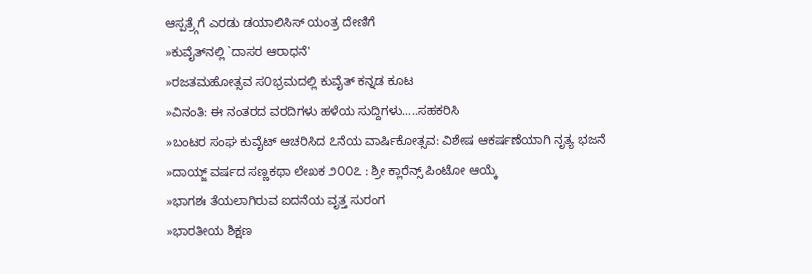ಆಸ್ಪತ್ರ್ಗೆಗೆ ಎರಡು ಡಯಾಲಿಸಿಸ್ ಯಂತ್ರ ದೇಣಿಗೆ
»ಕುವೈತ್‌ನಲ್ಲಿ `ದಾಸರ ಆರಾಧನೆ'
»ರಜತಮಹೋತ್ಸವ ಸ೦ಭ್ರಮದಲ್ಲಿ ಕುವೈತ್ ಕನ್ನಡ ಕೂಟ
»ವಿನಂತಿ: ಈ ನಂತರದ ವರದಿಗಳು ಹಳೆಯ ಸುದ್ದಿಗಳು.....ಸಹಕರಿಸಿ
»ಬಂಟರ ಸಂಘ ಕುವೈಟ್ ಆಚರಿಸಿದ ೭ನೆಯ ವಾರ್ಷಿಕೋತ್ಸವ: ವಿಶೇಷ ಆಕರ್ಷಣೆಯಾಗಿ ನೃತ್ಯ ಭಜನೆ
»ದಾಯ್ಜ್ ವರ್ಷದ ಸಣ್ಣಕಥಾ ಲೇಖಕ ೨೦೦೭ : ಶ್ರೀ ಕ್ಲಾರೆನ್ಸ್ ಪಿಂಟೋ ಆಯ್ಕೆ
»ಭಾಗಶಃ ತೆಯಲಾಗಿರುವ ಐದನೆಯ ವೃತ್ತ ಸುರಂಗ
»ಭಾರತೀಯ ಶಿಕ್ಷಣ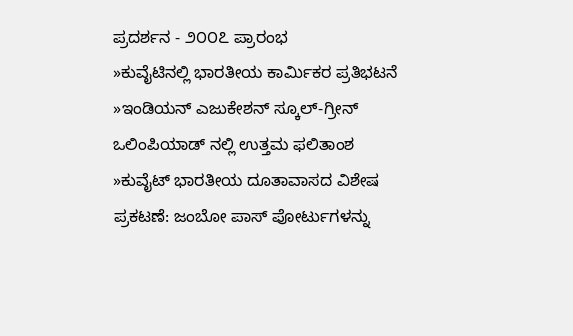ಪ್ರದರ್ಶನ - ೨೦೦೭ ಪ್ರಾರಂಭ
»ಕುವೈಟಿನಲ್ಲಿ ಭಾರತೀಯ ಕಾರ್ಮಿಕರ ಪ್ರತಿಭಟನೆ
»ಇಂಡಿಯನ್ ಎಜುಕೇಶನ್ ಸ್ಕೂಲ್-ಗ್ರೀನ್ ಒಲಿಂಪಿಯಾಡ್ ನಲ್ಲಿ ಉತ್ತಮ ಫಲಿತಾಂಶ
»ಕುವೈಟ್ ಭಾರತೀಯ ದೂತಾವಾಸದ ವಿಶೇಷ ಪ್ರಕಟಣೆ: ಜಂಬೋ ಪಾಸ್ ಪೋರ್ಟುಗಳನ್ನು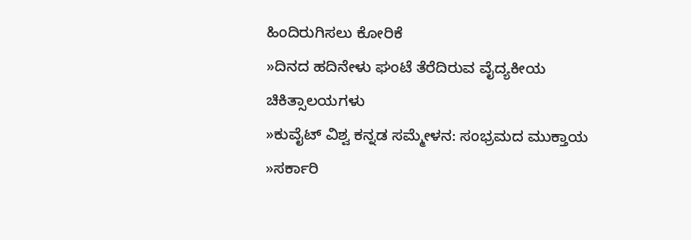ಹಿಂದಿರುಗಿಸಲು ಕೋರಿಕೆ
»ದಿನದ ಹದಿನೇಳು ಘಂಟೆ ತೆರೆದಿರುವ ವೈದ್ಯಕೀಯ ಚಿಕಿತ್ಸಾಲಯಗಳು
»ಕುವೈಟ್ ವಿಶ್ವ ಕನ್ನಡ ಸಮ್ಮೇಳನ: ಸಂಭ್ರಮದ ಮುಕ್ತಾಯ
»ಸರ್ಕಾರಿ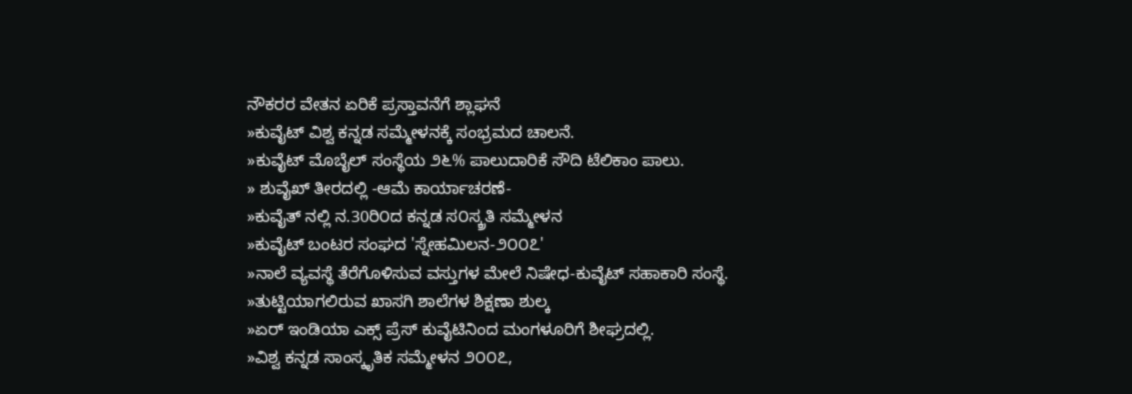ನೌಕರರ ವೇತನ ಏರಿಕೆ ಪ್ರಸ್ತಾವನೆಗೆ ಶ್ಲಾಘನೆ
»ಕುವೈಟ್ ವಿಶ್ವ ಕನ್ನಡ ಸಮ್ಮೇಳನಕ್ಕೆ ಸಂಭ್ರಮದ ಚಾಲನೆ.
»ಕುವೈಟ್ ಮೊಬೈಲ್ ಸಂಸ್ಥೆಯ ೨೬% ಪಾಲುದಾರಿಕೆ ಸೌದಿ ಟೆಲಿಕಾಂ ಪಾಲು.
» ಶುವೈಖ್ ತೀರದಲ್ಲಿ -ಆಮೆ ಕಾರ್ಯಾಚರಣೆ-
»ಕುವೈತ್ ನಲ್ಲಿ ನ.30ರಿ೦ದ ಕನ್ನಡ ಸ೦ಸ್ಕ್ರತಿ ಸಮ್ಮೇಳನ
»ಕುವೈಟ್ ಬಂಟರ ಸಂಘದ 'ಸ್ನೇಹಮಿಲನ-೨೦೦೭'
»ನಾಲೆ ವ್ಯವಸ್ಥೆ ತೆರೆಗೊಳಿಸುವ ವಸ್ತುಗಳ ಮೇಲೆ ನಿಷೇಧ-ಕುವೈಟ್ ಸಹಾಕಾರಿ ಸಂಸ್ಥೆ.
»ತುಟ್ಟಿಯಾಗಲಿರುವ ಖಾಸಗಿ ಶಾಲೆಗಳ ಶಿಕ್ಷಣಾ ಶುಲ್ಕ
»ಏರ್ ಇಂಡಿಯಾ ಎಕ್ಸ್ ಪ್ರೆಸ್ ಕುವೈಟಿನಿಂದ ಮಂಗಳೂರಿಗೆ ಶೀಘ್ರದಲ್ಲಿ.
»ವಿಶ್ವ ಕನ್ನಡ ಸಾಂಸ್ಕೃತಿಕ ಸಮ್ಮೇಳನ ೨೦೦೭,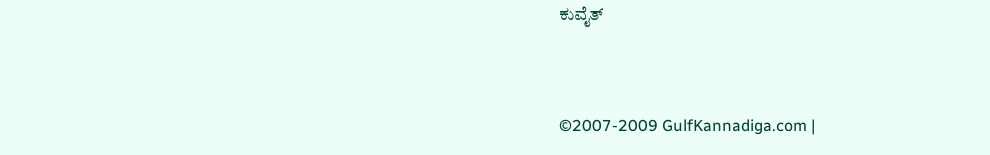ಕುವೈತ್



©2007-2009 GulfKannadiga.com |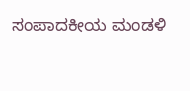ಸಂಪಾದಕೀಯ ಮಂಡಳಿ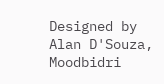Designed by Alan D'Souza, Moodbidri